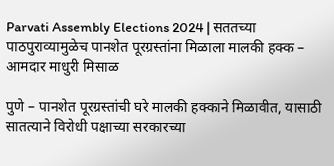Parvati Assembly Elections 2024 | सततच्या पाठपुराव्यामुळेच पानशेत पूरग्रस्तांना मिळाला मालकी हक्क – आमदार माधुरी मिसाळ

पुणे – पानशेत पूरग्रस्तांची घरे मालकी हक्काने मिळावीत, यासाठी सातत्याने विरोधी पक्षाच्या सरकारच्या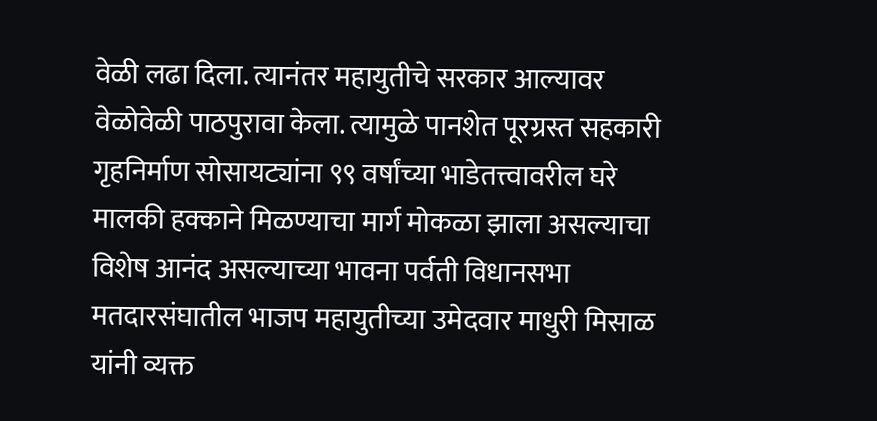वेळी लढा दिला. त्यानंतर महायुतीचे सरकार आल्यावर वेळोवेळी पाठपुरावा केला. त्यामुळे पानशेत पूरग्रस्त सहकारी गृहनिर्माण सोसायट्यांना ९९ वर्षांच्या भाडेतत्त्वावरील घरे मालकी हक्काने मिळण्याचा मार्ग मोकळा झाला असल्याचा विशेष आनंद असल्याच्या भावना पर्वती विधानसभा मतदारसंघातील भाजप महायुतीच्या उमेदवार माधुरी मिसाळ यांनी व्यक्त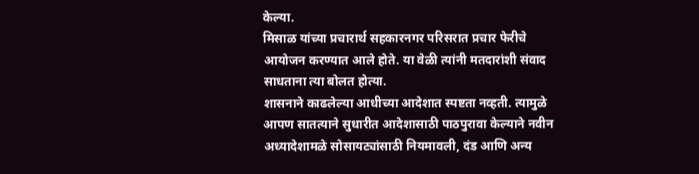केल्या.
मिसाळ यांच्या प्रचारार्थ सहकारनगर परिसरात प्रचार फेरीचे आयोजन करण्यात आले होते. या वेळी त्यांनी मतदारांशी संवाद साधताना त्या बोलत होत्या.
शासनाने काढलेल्या आधीच्या आदेशात स्पष्टता नव्हती. त्यामुळे आपण सातत्याने सुधारीत आदेशासाठी पाठपुरावा केल्याने नवीन अध्यादेशामळे सोसायट्यांसाठी नियमावली, दंड आणि अन्य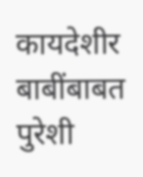कायदेशीर बाबींबाबत पुरेशी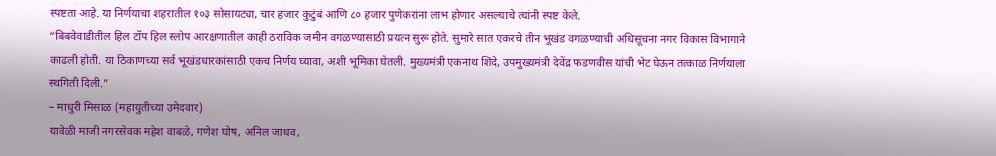स्पष्टता आहे. या निर्णयाचा शहरातील १०३ सोसायट्या, चार हजार कुटुंबं आणि ८० हजार पुणेकरांना लाभ होणार असल्याचे त्यांनी स्पष्ट केले.
“बिबवेवाडीतील हिल टॉप हिल स्लोप आरक्षणातील काही ठराविक जमीन वगळण्यासाठी प्रयत्न सुरू होते. सुमारे सात एकरचे तीन भूखंड वगळण्याची अधिसूचना नगर विकास विभागाने काढली होती. या ठिकाणच्या सर्व भूखंडधारकांसाठी एकच निर्णय घ्यावा, अशी भूमिका घेतली. मुख्यमंत्री एकनाथ शिंदे, उपमुख्यमंत्री देवेंद्र फडणवीस यांची भेट घेऊन तत्काळ निर्णयाला स्थगिती दिली.”
– माधुरी मिसाळ (महायुतीच्या उमेदवार)
यावेळी माजी नगरसेवक महेश वाबळे, गणेश घोष, अनिल जाधव,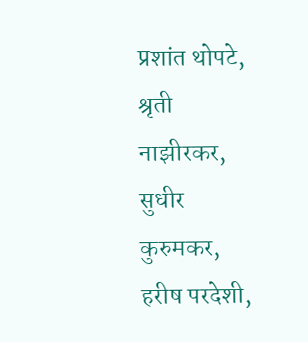प्रशांत थोपटे, श्रृती नाझीरकर, सुधीर कुरुमकर, हरीष परदेशी,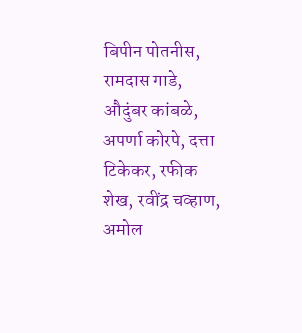बिपीन पोतनीस, रामदास गाडे, औदुंबर कांबळे, अपर्णा कोरपे, दत्ता टिकेकर, रफीक शेख, रवींद्र चव्हाण, अमोल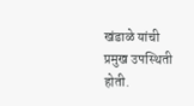खंडाळे यांची प्रमुख उपस्थिती होती.